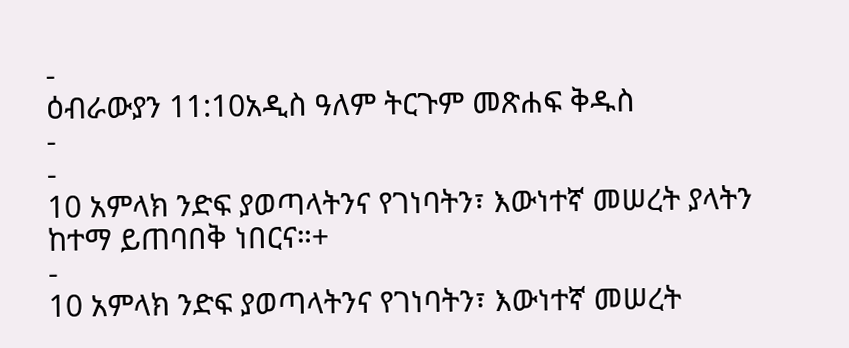-
ዕብራውያን 11:10አዲስ ዓለም ትርጉም መጽሐፍ ቅዱስ
-
-
10 አምላክ ንድፍ ያወጣላትንና የገነባትን፣ እውነተኛ መሠረት ያላትን ከተማ ይጠባበቅ ነበርና።+
-
10 አምላክ ንድፍ ያወጣላትንና የገነባትን፣ እውነተኛ መሠረት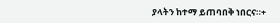ያላትን ከተማ ይጠባበቅ ነበርና።+